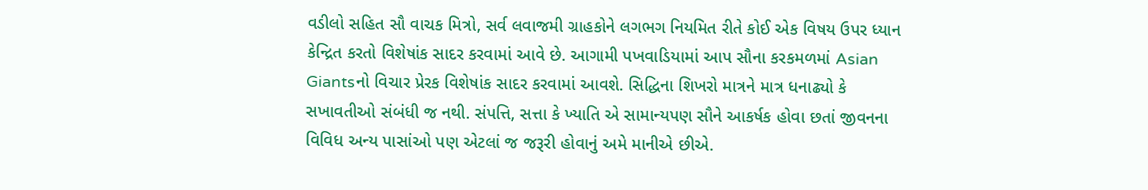વડીલો સહિત સૌ વાચક મિત્રો, સર્વ લવાજમી ગ્રાહકોને લગભગ નિયમિત રીતે કોઈ એક વિષય ઉપર ધ્યાન કેન્દ્રિત કરતો વિશેષાંક સાદર કરવામાં આવે છે. આગામી પખવાડિયામાં આપ સૌના કરકમળમાં Asian Giantsનો વિચાર પ્રેરક વિશેષાંક સાદર કરવામાં આવશે. સિદ્ધિના શિખરો માત્રને માત્ર ધનાઢ્યો કે સખાવતીઓ સંબંધી જ નથી. સંપત્તિ, સત્તા કે ખ્યાતિ એ સામાન્યપણ સૌને આકર્ષક હોવા છતાં જીવનના વિવિધ અન્ય પાસાંઓ પણ એટલાં જ જરૂરી હોવાનું અમે માનીએ છીએ.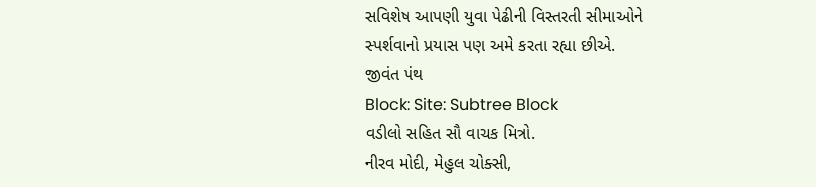સવિશેષ આપણી યુવા પેઢીની વિસ્તરતી સીમાઓને સ્પર્શવાનો પ્રયાસ પણ અમે કરતા રહ્યા છીએ.
જીવંત પંથ
Block: Site: Subtree Block
વડીલો સહિત સૌ વાચક મિત્રો.
નીરવ મોદી, મેહુલ ચોક્સી,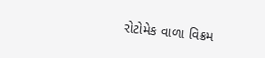રોટોમેક વાળા વિક્રમ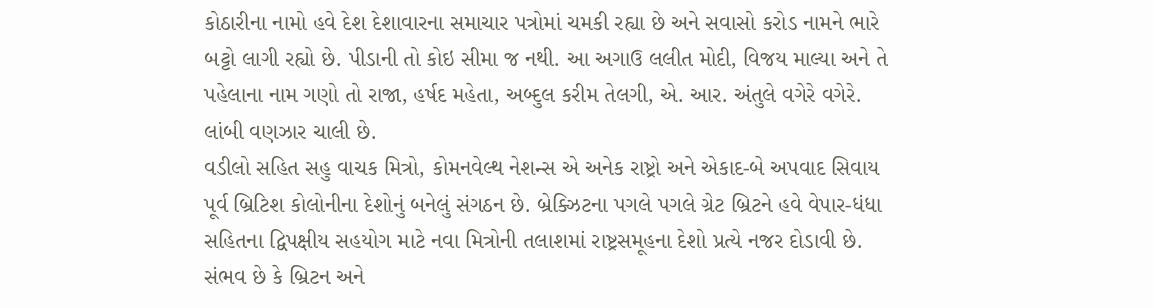કોઠારીના નામો હવે દેશ દેશાવારના સમાચાર પત્રોમાં ચમકી રહ્યા છે અને સવાસો કરોડ નામને ભારે બટ્ટો લાગી રહ્યો છે. પીડાની તો કોઇ સીમા જ નથી. આ અગાઉ લલીત મોદી, વિજય માલ્યા અને તે પહેલાના નામ ગણો તો રાજા, હર્ષદ મહેતા, અબ્દુલ કરીમ તેલગી, એ. આર. અંતુલે વગેરે વગેરે. લાંબી વણઝાર ચાલી છે.
વડીલો સહિત સહુ વાચક મિત્રો, કોમનવેલ્થ નેશન્સ એ અનેક રાષ્ટ્રો અને એકાદ-બે અપવાદ સિવાય પૂર્વ બ્રિટિશ કોલોનીના દેશોનું બનેલું સંગઠન છે. બ્રેક્ઝિટના પગલે પગલે ગ્રેટ બ્રિટને હવે વેપાર-ધંધા સહિતના દ્વિપક્ષીય સહયોગ માટે નવા મિત્રોની તલાશમાં રાષ્ટ્રસમૂહના દેશો પ્રત્યે નજર દોડાવી છે. સંભવ છે કે બ્રિટન અને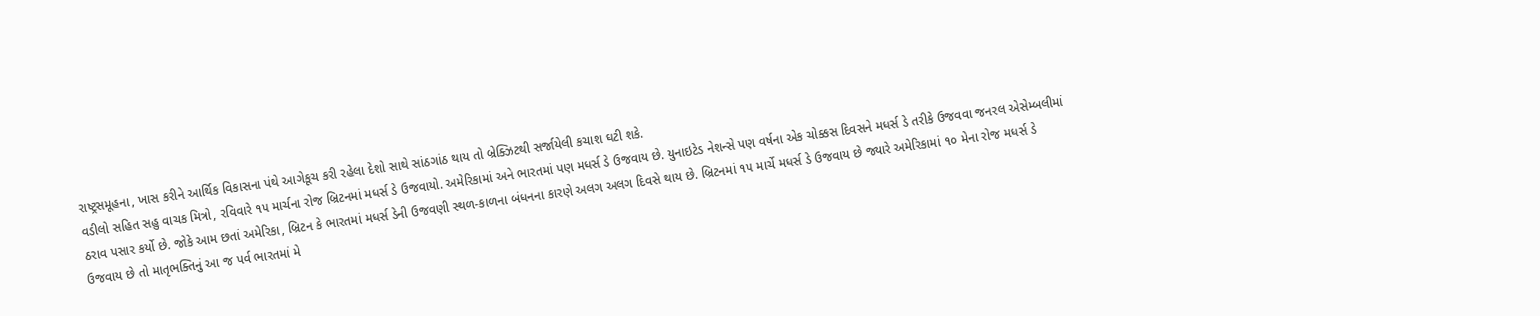રાષ્ટ્રસમૂહના, ખાસ કરીને આર્થિક વિકાસના પંથે આગેકૂચ કરી રહેલા દેશો સાથે સાંઠગાંઠ થાય તો બ્રેક્ઝિટથી સર્જાયેલી કચાશ ઘટી શકે.
વડીલો સહિત સહુ વાચક મિત્રો, રવિવારે ૧૫ માર્ચના રોજ બ્રિટનમાં મધર્સ ડે ઉજવાયો. અમેરિકામાં અને ભારતમાં પણ મધર્સ ડે ઉજવાય છે. યુનાઇટેડ નેશન્સે પણ વર્ષના એક ચોક્કસ દિવસને મધર્સ ડે તરીકે ઉજવવા જનરલ એસેમ્બલીમાં ઠરાવ પસાર કર્યો છે. જોકે આમ છતાં અમેરિકા, બ્રિટન કે ભારતમાં મધર્સ ડેની ઉજવણી સ્થળ-કાળના બંધનના કારણે અલગ અલગ દિવસે થાય છે. બ્રિટનમાં ૧૫ માર્ચે મધર્સ ડે ઉજવાય છે જ્યારે અમેરિકામાં ૧૦ મેના રોજ મધર્સ ડે ઉજવાય છે તો માતૃભક્તિનું આ જ પર્વ ભારતમાં મે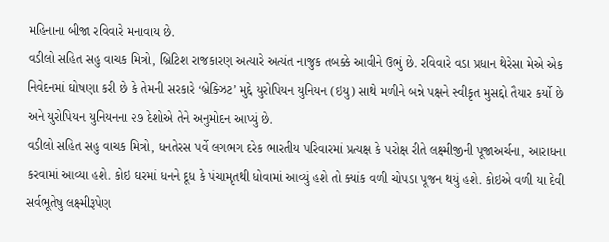મહિનાના બીજા રવિવારે મનાવાય છે.
વડીલો સહિત સહુ વાચક મિત્રો, બ્રિટિશ રાજકારણ અત્યારે અત્યંત નાજુક તબક્કે આવીને ઉભું છે. રવિવારે વડા પ્રધાન થેરેસા મેએ એક નિવેદનમાં ઘોષણા કરી છે કે તેમની સરકારે ‘બ્રેક્ઝિટ’ મુદ્દે યુરોપિયન યુનિયન (ઇયુ) સાથે મળીને બન્ને પક્ષને સ્વીકૃત મુસદ્દો તૈયાર કર્યો છે અને યુરોપિયન યુનિયનના ૨૭ દેશોએ તેને અનુમોદન આપ્યું છે.
વડીલો સહિત સહુ વાચક મિત્રો, ધનતેરસ પર્વે લગભગ દરેક ભારતીય પરિવારમાં પ્રત્યક્ષ કે પરોક્ષ રીતે લક્ષ્મીજીની પૂજાઅર્ચના, આરાધના કરવામાં આવ્યા હશે. કોઇ ઘરમાં ધનને દૂધ કે પંચામૃતથી ધોવામાં આવ્યું હશે તો ક્યાંક વળી ચોપડા પૂજન થયું હશે. કોઇએ વળી યા દેવી સર્વભૂતેષુ લક્ષ્મીરૂપેણ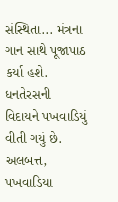સંસ્થિતા... મંત્રના ગાન સાથે પૂજાપાઠ કર્યા હશે. ધનતેરસની વિદાયને પખવાડિયું વીતી ગયું છે. અલબત્ત, પખવાડિયા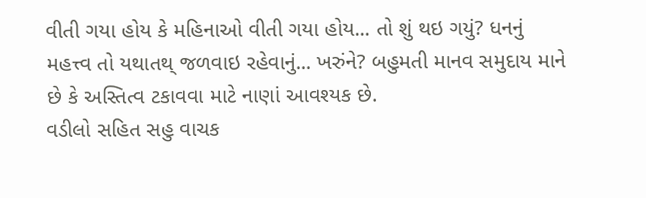વીતી ગયા હોય કે મહિનાઓ વીતી ગયા હોય... તો શું થઇ ગયું? ધનનું મહત્ત્વ તો યથાતથ્ જળવાઇ રહેવાનું... ખરુંને? બહુમતી માનવ સમુદાય માને છે કે અસ્તિત્વ ટકાવવા માટે નાણાં આવશ્યક છે.
વડીલો સહિત સહુ વાચક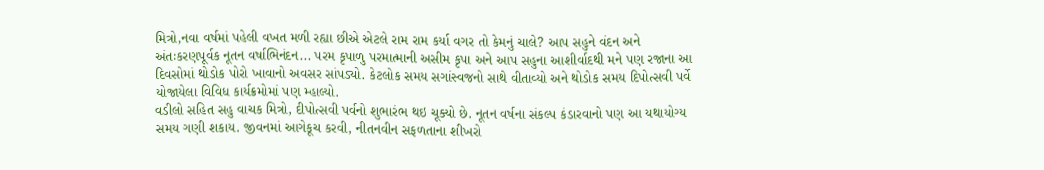મિત્રો,નવા વર્ષમાં પહેલી વખત મળી રહ્યા છીએ એટલે રામ રામ કર્યા વગર તો કેમનું ચાલે? આપ સહુને વંદન અને અંતઃકરણપૂર્વક નૂતન વર્ષાભિનંદન... પરમ કૃપાળુ પરમાત્માની અસીમ કૃપા અને આપ સહુના આશીર્વાદથી મને પણ રજાના આ દિવસોમાં થોડોક પોરો ખાવાનો અવસર સાંપડ્યો. કેટલોક સમય સગાંસ્વજનો સાથે વીતાવ્યો અને થોડોક સમય દિપોત્સવી પર્વે યોજાયેલા વિવિધ કાર્યક્રમોમાં પણ મ્હાલ્યો.
વડીલો સહિત સહુ વાચક મિત્રો, દીપોત્સવી પર્વનો શુભારંભ થઇ ચૂક્યો છે. નૂતન વર્ષના સંકલ્પ કંડારવાનો પણ આ યથાયોગ્ય સમય ગણી શકાય. જીવનમાં આગેકૂચ કરવી, નીતનવીન સફળતાના શીખરો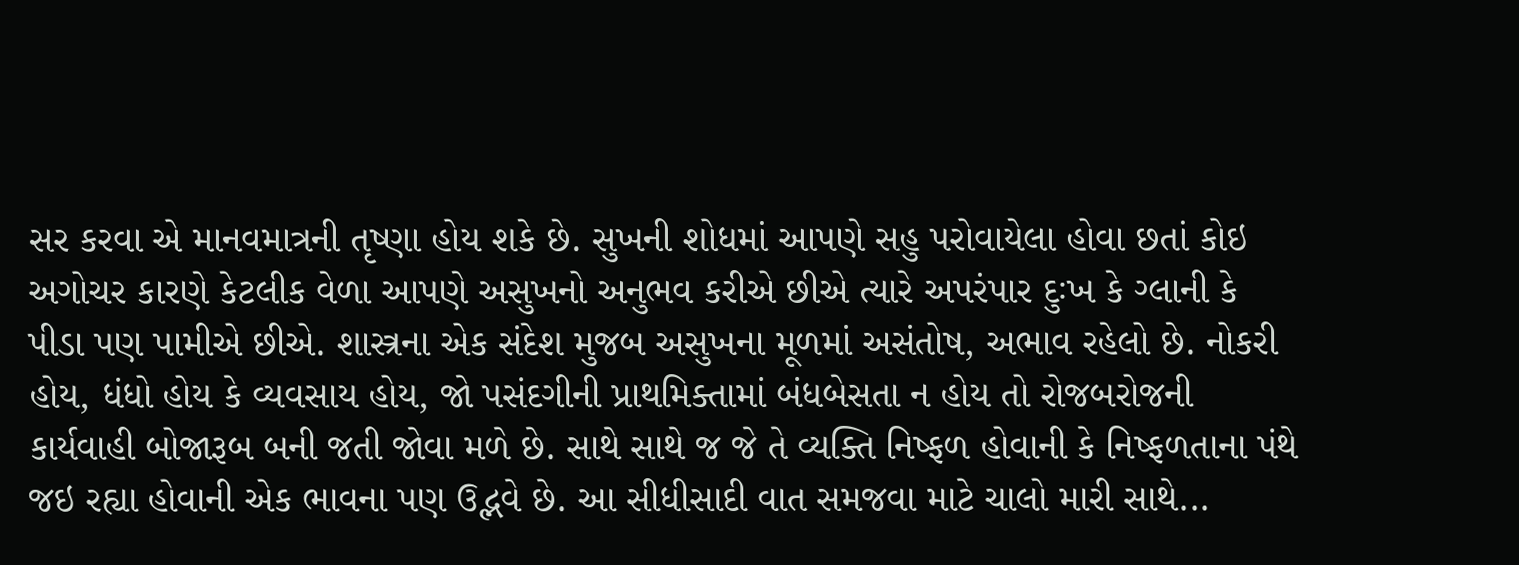સર કરવા એ માનવમાત્રની તૃષ્ણા હોય શકે છે. સુખની શોધમાં આપણે સહુ પરોવાયેલા હોવા છતાં કોઇ અગોચર કારણે કેટલીક વેળા આપણે અસુખનો અનુભવ કરીએ છીએ ત્યારે અપરંપાર દુઃખ કે ગ્લાની કે પીડા પણ પામીએ છીએ. શાસ્ત્રના એક સંદેશ મુજબ અસુખના મૂળમાં અસંતોષ, અભાવ રહેલો છે. નોકરી હોય, ધંધો હોય કે વ્યવસાય હોય, જો પસંદગીની પ્રાથમિક્તામાં બંધબેસતા ન હોય તો રોજબરોજની કાર્યવાહી બોજારૂબ બની જતી જોવા મળે છે. સાથે સાથે જ જે તે વ્યક્તિ નિષ્ફળ હોવાની કે નિષ્ફળતાના પંથે જઇ રહ્યા હોવાની એક ભાવના પણ ઉદ્ભવે છે. આ સીધીસાદી વાત સમજવા માટે ચાલો મારી સાથે...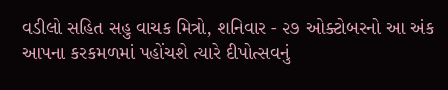વડીલો સહિત સહુ વાચક મિત્રો, શનિવાર - ૨૭ ઓક્ટોબરનો આ અંક આપના કરકમળમાં પહોંચશે ત્યારે દીપોત્સવનું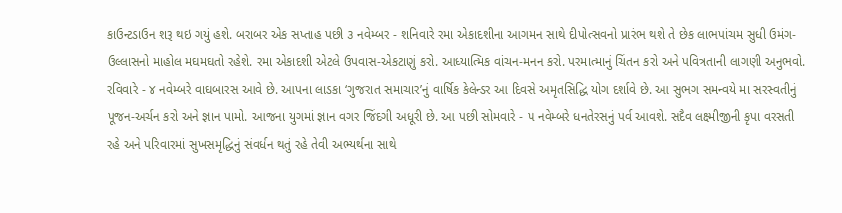કાઉન્ટડાઉન શરૂ થઇ ગયું હશે. બરાબર એક સપ્તાહ પછી ૩ નવેમ્બર - શનિવારે રમા એકાદશીના આગમન સાથે દીપોત્સવનો પ્રારંભ થશે તે છેક લાભપાંચમ સુધી ઉમંગ-ઉલ્લાસનો માહોલ મઘમઘતો રહેશે. રમા એકાદશી એટલે ઉપવાસ-એકટાણું કરો. આધ્યાત્મિક વાંચન-મનન કરો. પરમાત્માનું ચિંતન કરો અને પવિત્રતાની લાગણી અનુભવો. રવિવારે - ૪ નવેમ્બરે વાઘબારસ આવે છે. આપના લાડકા ‘ગુજરાત સમાચાર’નું વાર્ષિક કેલેન્ડર આ દિવસે અમૃતસિદ્ધિ યોગ દર્શાવે છે. આ સુભગ સમન્વયે મા સરસ્વતીનું પૂજન-અર્ચન કરો અને જ્ઞાન પામો. આજના યુગમાં જ્ઞાન વગર જિંદગી અધૂરી છે. આ પછી સોમવારે - ૫ નવેમ્બરે ધનતેરસનું પર્વ આવશે. સદૈવ લક્ષ્મીજીની કૃપા વરસતી રહે અને પરિવારમાં સુખસમૃદ્ધિનું સંવર્ધન થતું રહે તેવી અભ્યર્થના સાથે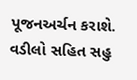પૂજનઅર્ચન કરાશે.
વડીલો સહિત સહુ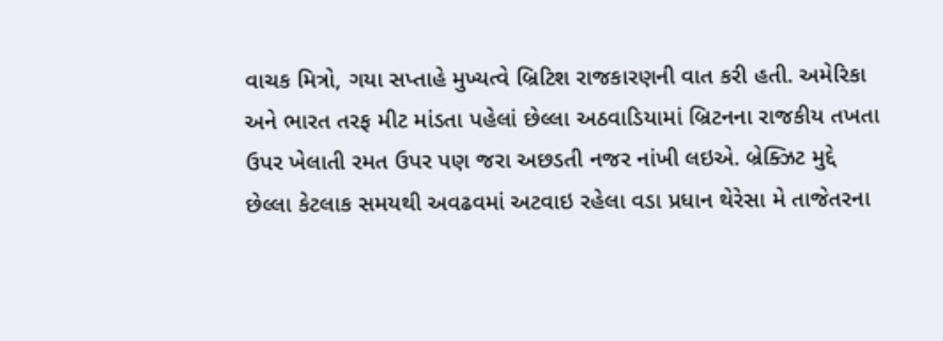વાચક મિત્રો, ગયા સપ્તાહે મુખ્યત્વે બ્રિટિશ રાજકારણની વાત કરી હતી. અમેરિકા અને ભારત તરફ મીટ માંડતા પહેલાં છેલ્લા અઠવાડિયામાં બ્રિટનના રાજકીય તખતા ઉપર ખેલાતી રમત ઉપર પણ જરા અછડતી નજર નાંખી લઇએ. બ્રેક્ઝિટ મુદ્દે છેલ્લા કેટલાક સમયથી અવઢવમાં અટવાઇ રહેલા વડા પ્રધાન થેરેસા મે તાજેતરના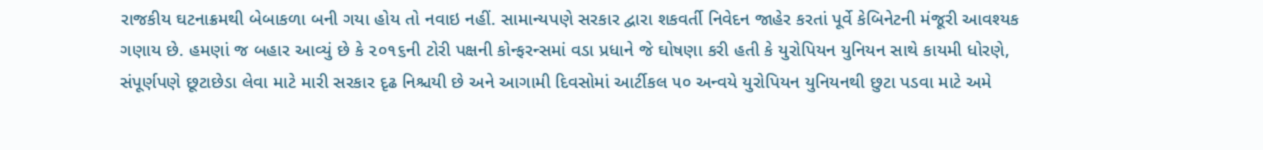રાજકીય ઘટનાક્રમથી બેબાકળા બની ગયા હોય તો નવાઇ નહીં. સામાન્યપણે સરકાર દ્વારા શકવર્તી નિવેદન જાહેર કરતાં પૂર્વે કેબિનેટની મંજૂરી આવશ્યક ગણાય છે. હમણાં જ બહાર આવ્યું છે કે ૨૦૧૬ની ટોરી પક્ષની કોન્ફરન્સમાં વડા પ્રધાને જે ઘોષણા કરી હતી કે યુરોપિયન યુનિયન સાથે કાયમી ધોરણે, સંપૂર્ણપણે છૂટાછેડા લેવા માટે મારી સરકાર દૃઢ નિશ્ચયી છે અને આગામી દિવસોમાં આર્ટીકલ ૫૦ અન્વયે યુરોપિયન યુનિયનથી છુટા પડવા માટે અમે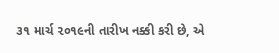૩૧ માર્ચ ૨૦૧૯ની તારીખ નક્કી કરી છે, એ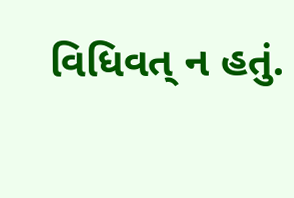વિધિવત્ ન હતું.